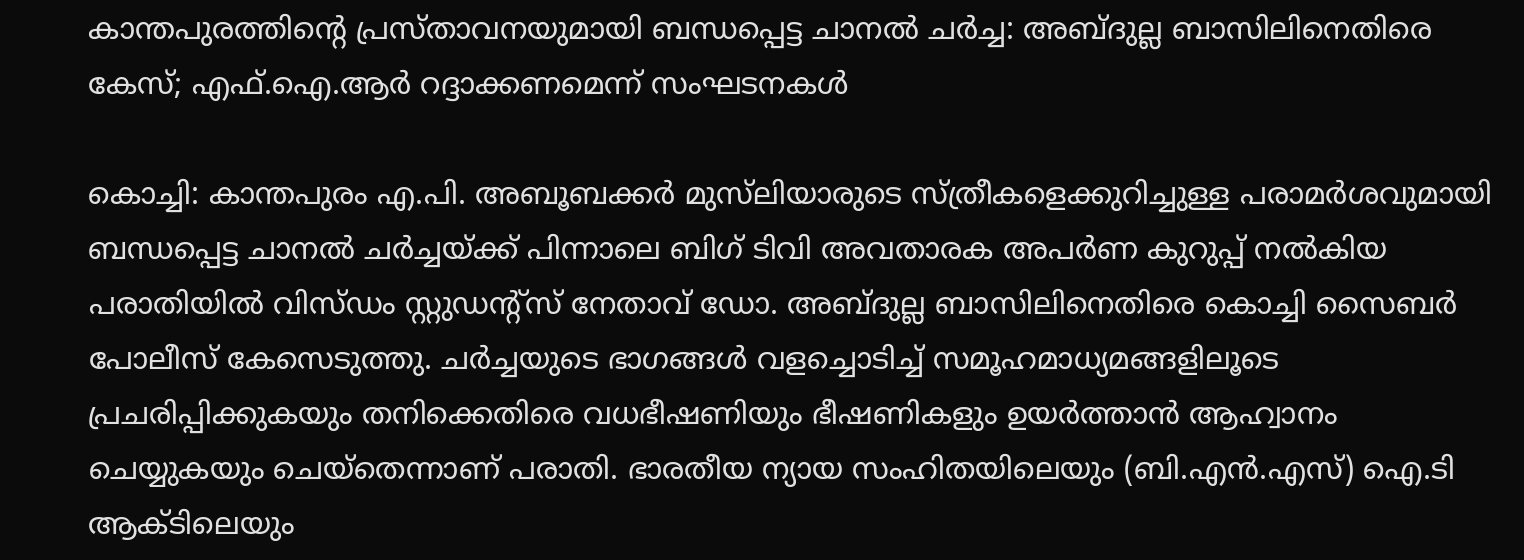കാന്തപുരത്തിന്റെ പ്രസ്താവനയുമായി ബന്ധപ്പെട്ട ചാനൽ ചർച്ച: അബ്ദുല്ല ബാസിലിനെതിരെ കേസ്; എഫ്.ഐ.ആർ റദ്ദാക്കണമെന്ന് സംഘടനകൾ

കൊച്ചി: കാന്തപുരം എ.പി. അബൂബക്കർ മുസ്‌ലിയാരുടെ സ്ത്രീകളെക്കുറിച്ചുള്ള പരാമർശവുമായി ബന്ധപ്പെട്ട ചാനൽ ചർച്ചയ്ക്ക് പിന്നാലെ ബിഗ് ടിവി അവതാരക അപർണ കുറുപ്പ് നൽകിയ പരാതിയിൽ വിസ്ഡം സ്റ്റുഡന്റ്സ് നേതാവ് ഡോ. അബ്ദുല്ല ബാസിലിനെതിരെ കൊച്ചി സൈബർ പോലീസ് കേസെടുത്തു. ചർച്ചയുടെ ഭാഗങ്ങൾ വളച്ചൊടിച്ച് സമൂഹമാധ്യമങ്ങളിലൂടെ പ്രചരിപ്പിക്കുകയും തനിക്കെതിരെ വധഭീഷണിയും ഭീഷണികളും ഉയർത്താൻ ആഹ്വാനം ചെയ്യുകയും ചെയ്തെന്നാണ് പരാതി. ഭാരതീയ ന്യായ സംഹിതയിലെയും (ബി.എൻ.എസ്) ഐ.ടി ആക്ടിലെയും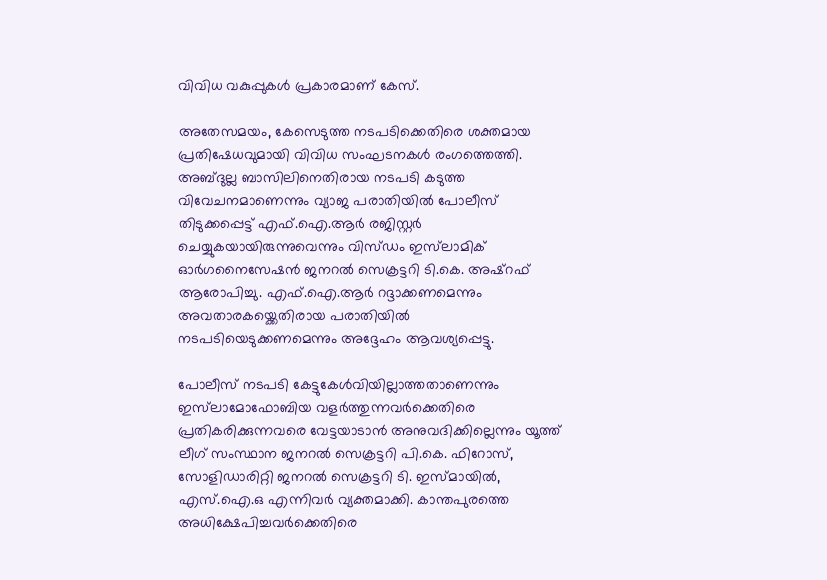വിവിധ വകുപ്പുകൾ പ്രകാരമാണ് കേസ്.

അതേസമയം, കേസെടുത്ത നടപടിക്കെതിരെ ശക്തമായ പ്രതിഷേധവുമായി വിവിധ സംഘടനകൾ രംഗത്തെത്തി. അബ്ദുല്ല ബാസിലിനെതിരായ നടപടി കടുത്ത വിവേചനമാണെന്നും വ്യാജ പരാതിയിൽ പോലീസ് തിടുക്കപ്പെട്ട് എഫ്.ഐ.ആർ രജിസ്റ്റർ ചെയ്യുകയായിരുന്നുവെന്നും വിസ്ഡം ഇസ്‌ലാമിക് ഓർഗനൈസേഷൻ ജനറൽ സെക്രട്ടറി ടി.കെ. അഷ്‌റഫ് ആരോപിച്ചു. എഫ്.ഐ.ആർ റദ്ദാക്കണമെന്നും അവതാരകയ്ക്കെതിരായ പരാതിയിൽ നടപടിയെടുക്കണമെന്നും അദ്ദേഹം ആവശ്യപ്പെട്ടു.

പോലീസ് നടപടി കേട്ടുകേൾവിയില്ലാത്തതാണെന്നും ഇസ്‌ലാമോഫോബിയ വളർത്തുന്നവർക്കെതിരെ പ്രതികരിക്കുന്നവരെ വേട്ടയാടാൻ അനുവദിക്കില്ലെന്നും യൂത്ത് ലീഗ് സംസ്ഥാന ജനറൽ സെക്രട്ടറി പി.കെ. ഫിറോസ്, സോളിഡാരിറ്റി ജനറൽ സെക്രട്ടറി ടി. ഇസ്മായിൽ, എസ്.ഐ.ഒ എന്നിവർ വ്യക്തമാക്കി. കാന്തപുരത്തെ അധിക്ഷേപിച്ചവർക്കെതിരെ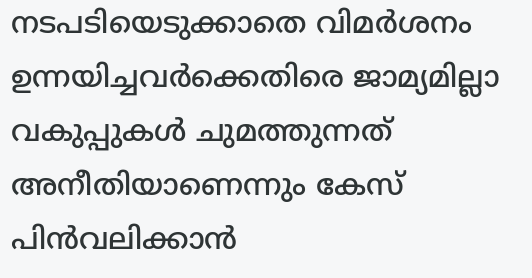നടപടിയെടുക്കാതെ വിമർശനം ഉന്നയിച്ചവർക്കെതിരെ ജാമ്യമില്ലാ വകുപ്പുകൾ ചുമത്തുന്നത് അനീതിയാണെന്നും കേസ് പിൻവലിക്കാൻ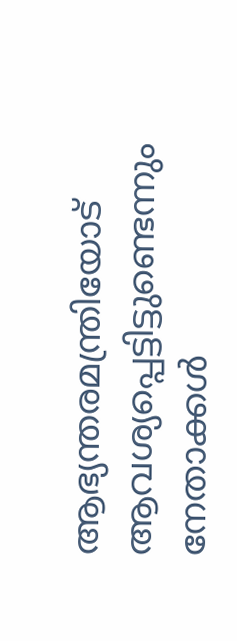ആഭ്യന്തരമന്ത്രിയോട് ആവശ്യപ്പെട്ടിട്ടുണ്ടെന്നും നേതാക്കൾ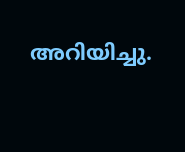അറിയിച്ചു.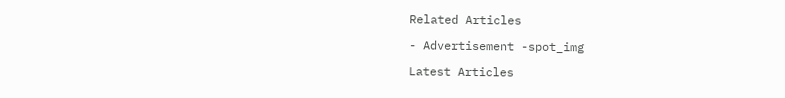Related Articles

- Advertisement -spot_img

Latest Articles